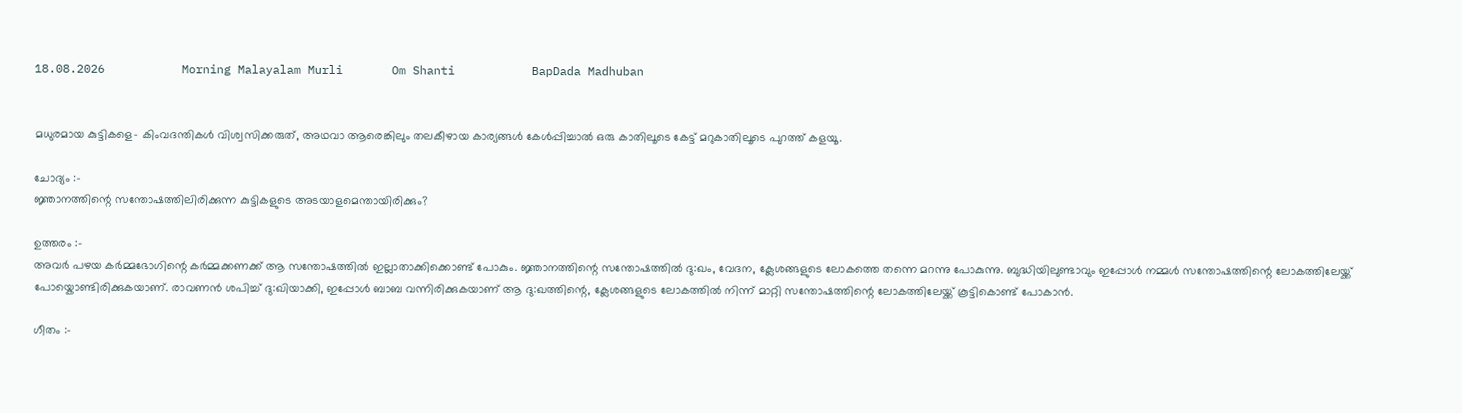18.08.2026           Morning Malayalam Murli       Om Shanti           BapDada Madhuban


മധുരമായ കുട്ടികളെ- കിംവദന്തികൾ വിശ്വസിക്കരുത്, അഥവാ ആരെങ്കിലും തലകീഴായ കാര്യങ്ങൾ കേൾപ്പിച്ചാൽ ഒരു കാതിലൂടെ കേട്ട് മറുകാതിലൂടെ പുറത്ത് കളയൂ.

ചോദ്യം :-
ജ്ഞാനത്തിന്റെ സന്തോഷത്തിലിരിക്കുന്ന കുട്ടികളുടെ അടയാളമെന്തായിരിക്കും?

ഉത്തരം :-
അവർ പഴയ കർമ്മഭോഗിന്റെ കർമ്മക്കണക്ക് ആ സന്തോഷത്തിൽ ഇല്ലാതാക്കിക്കൊണ്ട് പോകും. ജ്ഞാനത്തിന്റെ സന്തോഷത്തിൽ ദു:ഖം, വേദന, ക്ലേശങ്ങളുടെ ലോകത്തെ തന്നെ മറന്നു പോകുന്നു. ബുദ്ധിയിലുണ്ടാവും ഇപ്പോൾ നമ്മൾ സന്തോഷത്തിന്റെ ലോകത്തിലേയ്ക്ക് പോയ്കൊണ്ടിരിക്കുകയാണ്. രാവണൻ ശപിച്ച് ദു:ഖിയാക്കി, ഇപ്പോൾ ബാബ വന്നിരിക്കുകയാണ് ആ ദു:ഖത്തിന്റെ, ക്ലേശങ്ങളുടെ ലോകത്തിൽ നിന്ന് മാറ്റി സന്തോഷത്തിന്റെ ലോകത്തിലേയ്ക്ക് കൂട്ടികൊണ്ട് പോകാൻ.

ഗീതം :-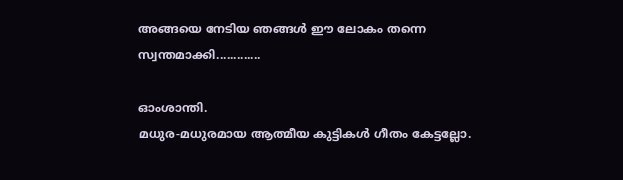അങ്ങയെ നേടിയ ഞങ്ങൾ ഈ ലോകം തന്നെ സ്വന്തമാക്കി.............

ഓംശാന്തി.
മധുര-മധുരമായ ആത്മീയ കുട്ടികൾ ഗീതം കേട്ടല്ലോ.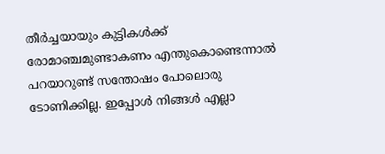തീർച്ചയായും കുട്ടികൾക്ക് രോമാഞ്ചമുണ്ടാകണം എന്തുകൊണ്ടെന്നാൽ പറയാറുണ്ട് സന്തോഷം പോലൊരു ടോണിക്കില്ല. ഇപ്പോൾ നിങ്ങൾ എല്ലാ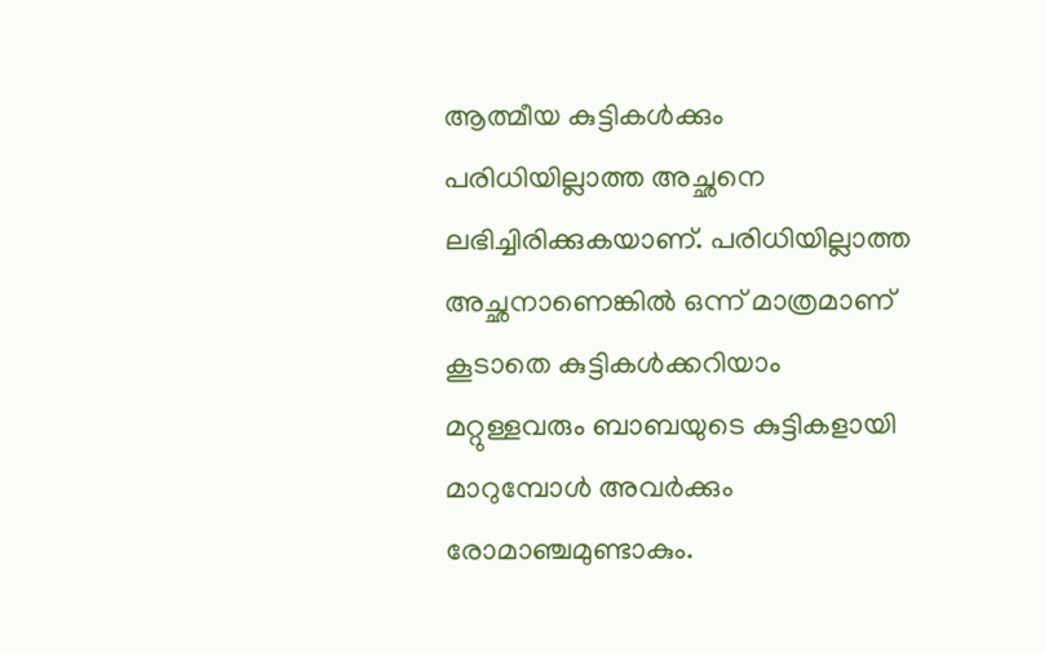ആത്മീയ കുട്ടികൾക്കും പരിധിയില്ലാത്ത അച്ഛനെ ലഭിച്ചിരിക്കുകയാണ്. പരിധിയില്ലാത്ത അച്ഛനാണെങ്കിൽ ഒന്ന് മാത്രമാണ് കൂടാതെ കുട്ടികൾക്കറിയാം മറ്റുള്ളവരും ബാബയുടെ കുട്ടികളായി മാറുമ്പോൾ അവർക്കും രോമാഞ്ചമുണ്ടാകും.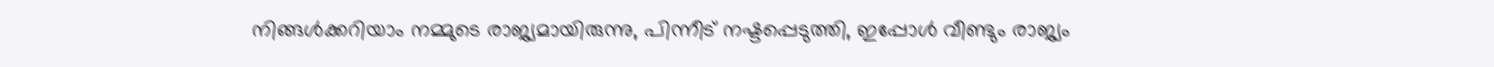നിങ്ങൾക്കറിയാം നമ്മുടെ രാജ്യമായിരുന്നു, പിന്നീട് നഷ്ടപ്പെടുത്തി, ഇപ്പോൾ വീണ്ടും രാജ്യം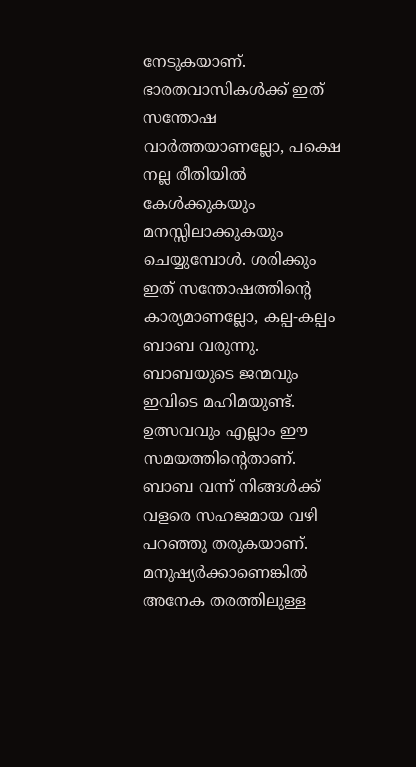നേടുകയാണ്. ഭാരതവാസികൾക്ക് ഇത് സന്തോഷ വാർത്തയാണല്ലോ, പക്ഷെ നല്ല രീതിയിൽ കേൾക്കുകയും മനസ്സിലാക്കുകയും ചെയ്യുമ്പോൾ. ശരിക്കും ഇത് സന്തോഷത്തിന്റെ കാര്യമാണല്ലോ, കല്പ-കല്പം ബാബ വരുന്നു. ബാബയുടെ ജന്മവും ഇവിടെ മഹിമയുണ്ട്. ഉത്സവവും എല്ലാം ഈ സമയത്തിന്റെതാണ്. ബാബ വന്ന് നിങ്ങൾക്ക് വളരെ സഹജമായ വഴി പറഞ്ഞു തരുകയാണ്. മനുഷ്യർക്കാണെങ്കിൽ അനേക തരത്തിലുള്ള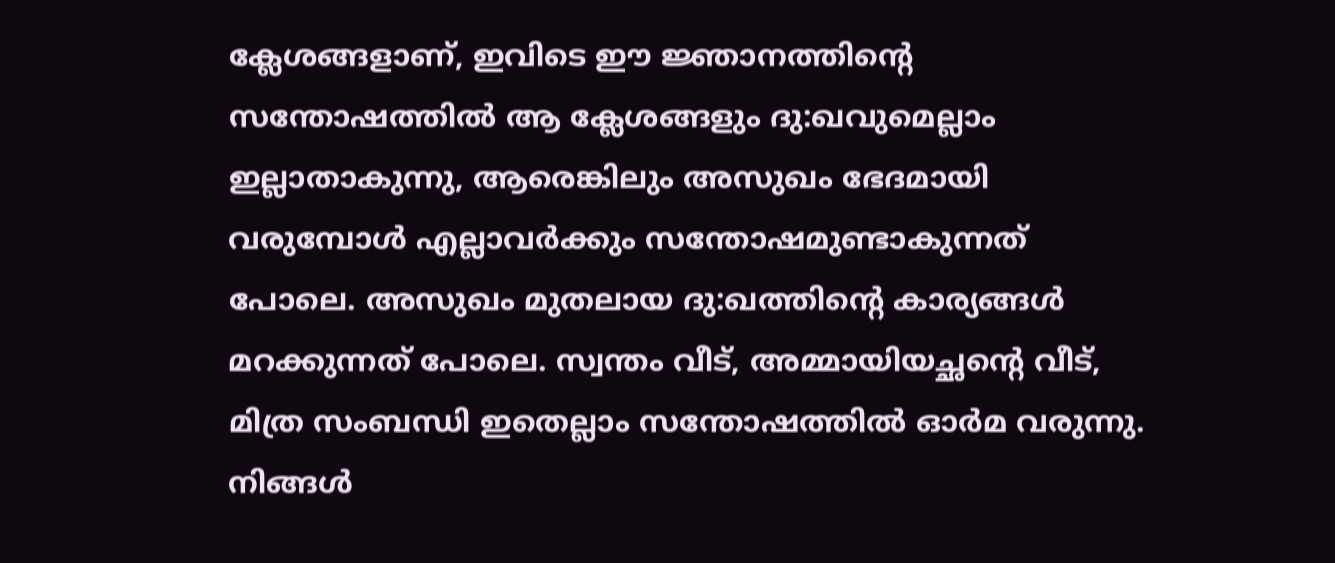ക്ലേശങ്ങളാണ്, ഇവിടെ ഈ ജ്ഞാനത്തിന്റെ സന്തോഷത്തിൽ ആ ക്ലേശങ്ങളും ദു:ഖവുമെല്ലാം ഇല്ലാതാകുന്നു, ആരെങ്കിലും അസുഖം ഭേദമായി വരുമ്പോൾ എല്ലാവർക്കും സന്തോഷമുണ്ടാകുന്നത് പോലെ. അസുഖം മുതലായ ദു:ഖത്തിന്റെ കാര്യങ്ങൾ മറക്കുന്നത് പോലെ. സ്വന്തം വീട്, അമ്മായിയച്ഛന്റെ വീട്, മിത്ര സംബന്ധി ഇതെല്ലാം സന്തോഷത്തിൽ ഓർമ വരുന്നു. നിങ്ങൾ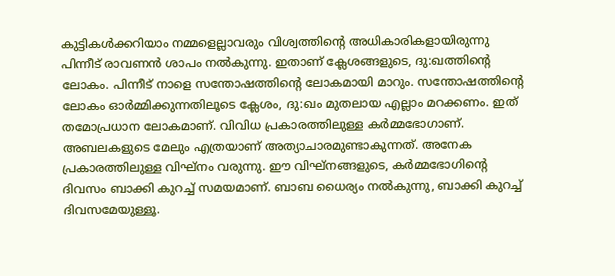കുട്ടികൾക്കറിയാം നമ്മളെല്ലാവരും വിശ്വത്തിന്റെ അധികാരികളായിരുന്നു പിന്നീട് രാവണൻ ശാപം നൽകുന്നു. ഇതാണ് ക്ലേശങ്ങളുടെ, ദു:ഖത്തിന്റെ ലോകം. പിന്നീട് നാളെ സന്തോഷത്തിന്റെ ലോകമായി മാറും. സന്തോഷത്തിന്റെ ലോകം ഓർമ്മിക്കുന്നതിലൂടെ ക്ലേശം, ദു:ഖം മുതലായ എല്ലാം മറക്കണം. ഇത് തമോപ്രധാന ലോകമാണ്. വിവിധ പ്രകാരത്തിലുള്ള കർമ്മഭോഗാണ്. അബലകളുടെ മേലും എത്രയാണ് അത്യാചാരമുണ്ടാകുന്നത്. അനേക പ്രകാരത്തിലുള്ള വിഘ്നം വരുന്നു. ഈ വിഘ്നങ്ങളുടെ, കർമ്മഭോഗിന്റെ ദിവസം ബാക്കി കുറച്ച് സമയമാണ്. ബാബ ധൈര്യം നൽകുന്നു, ബാക്കി കുറച്ച് ദിവസമേയുള്ളൂ.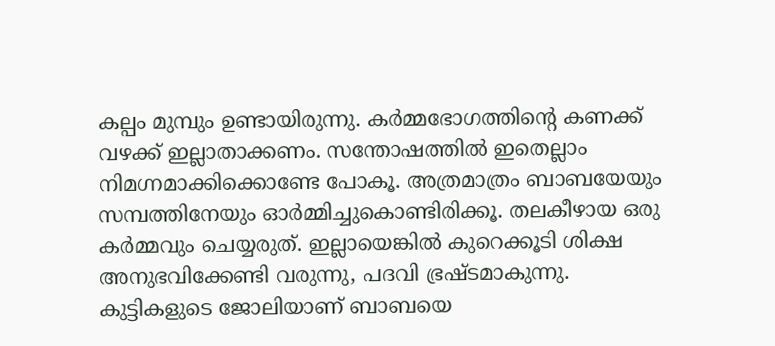കല്പം മുമ്പും ഉണ്ടായിരുന്നു. കർമ്മഭോഗത്തിന്റെ കണക്ക് വഴക്ക് ഇല്ലാതാക്കണം. സന്തോഷത്തിൽ ഇതെല്ലാം നിമഗ്നമാക്കിക്കൊണ്ടേ പോകൂ. അത്രമാത്രം ബാബയേയും സമ്പത്തിനേയും ഓർമ്മിച്ചുകൊണ്ടിരിക്കൂ. തലകീഴായ ഒരു കർമ്മവും ചെയ്യരുത്. ഇല്ലായെങ്കിൽ കുറെക്കൂടി ശിക്ഷ അനുഭവിക്കേണ്ടി വരുന്നു, പദവി ഭ്രഷ്ടമാകുന്നു. കുട്ടികളുടെ ജോലിയാണ് ബാബയെ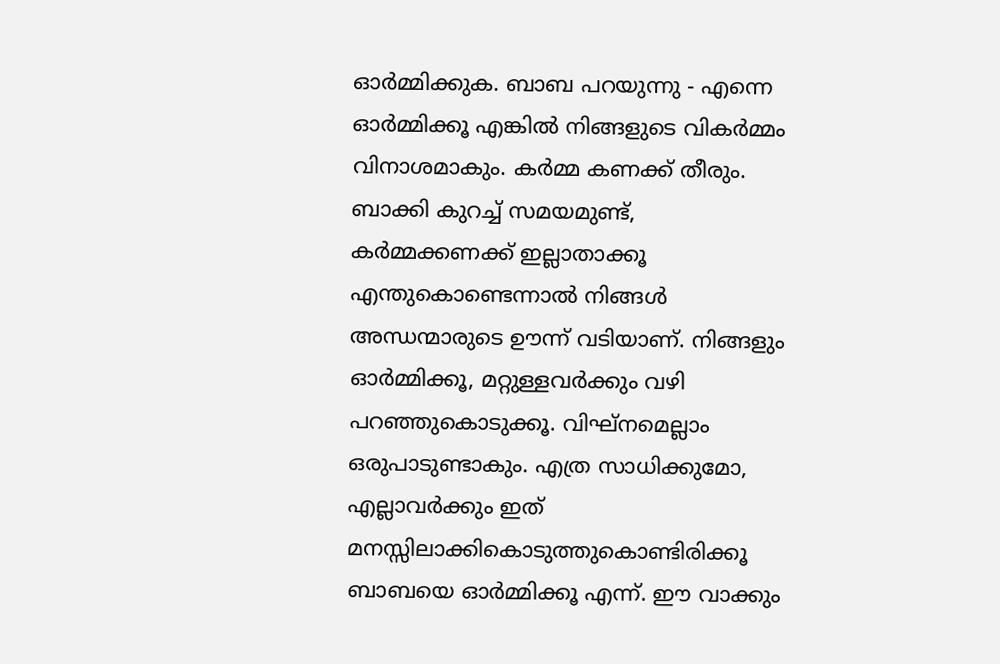ഓർമ്മിക്കുക. ബാബ പറയുന്നു - എന്നെ ഓർമ്മിക്കൂ എങ്കിൽ നിങ്ങളുടെ വികർമ്മം വിനാശമാകും. കർമ്മ കണക്ക് തീരും. ബാക്കി കുറച്ച് സമയമുണ്ട്, കർമ്മക്കണക്ക് ഇല്ലാതാക്കൂ എന്തുകൊണ്ടെന്നാൽ നിങ്ങൾ അന്ധന്മാരുടെ ഊന്ന് വടിയാണ്. നിങ്ങളും ഓർമ്മിക്കൂ, മറ്റുള്ളവർക്കും വഴി പറഞ്ഞുകൊടുക്കൂ. വിഘ്നമെല്ലാം ഒരുപാടുണ്ടാകും. എത്ര സാധിക്കുമോ, എല്ലാവർക്കും ഇത് മനസ്സിലാക്കികൊടുത്തുകൊണ്ടിരിക്കൂ ബാബയെ ഓർമ്മിക്കൂ എന്ന്. ഈ വാക്കും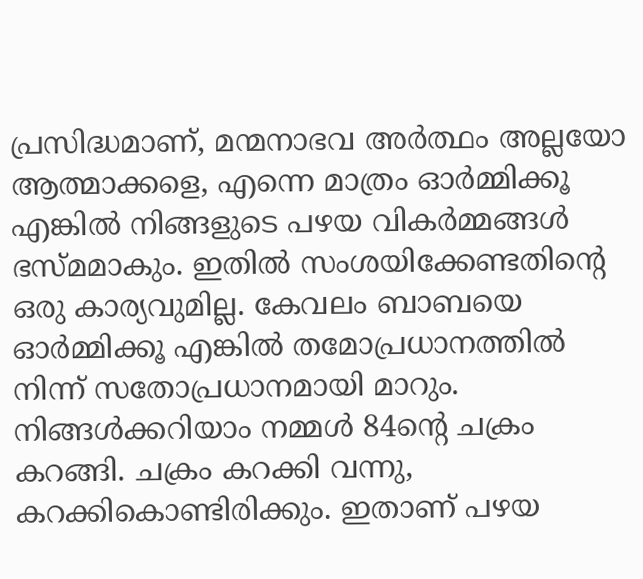പ്രസിദ്ധമാണ്, മന്മനാഭവ അർത്ഥം അല്ലയോ ആത്മാക്കളെ, എന്നെ മാത്രം ഓർമ്മിക്കൂ എങ്കിൽ നിങ്ങളുടെ പഴയ വികർമ്മങ്ങൾ ഭസ്മമാകും. ഇതിൽ സംശയിക്കേണ്ടതിന്റെ ഒരു കാര്യവുമില്ല. കേവലം ബാബയെ ഓർമ്മിക്കൂ എങ്കിൽ തമോപ്രധാനത്തിൽ നിന്ന് സതോപ്രധാനമായി മാറും. നിങ്ങൾക്കറിയാം നമ്മൾ 84ന്റെ ചക്രം കറങ്ങി. ചക്രം കറക്കി വന്നു, കറക്കികൊണ്ടിരിക്കും. ഇതാണ് പഴയ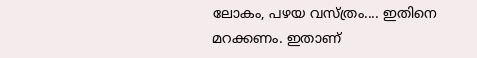ലോകം, പഴയ വസ്ത്രം.... ഇതിനെ മറക്കണം. ഇതാണ്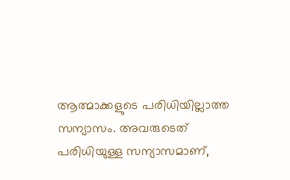ആത്മാക്കളുടെ പരിധിയില്ലാത്ത സന്യാസം. അവരുടെത് പരിധിയുള്ള സന്യാസമാണ്,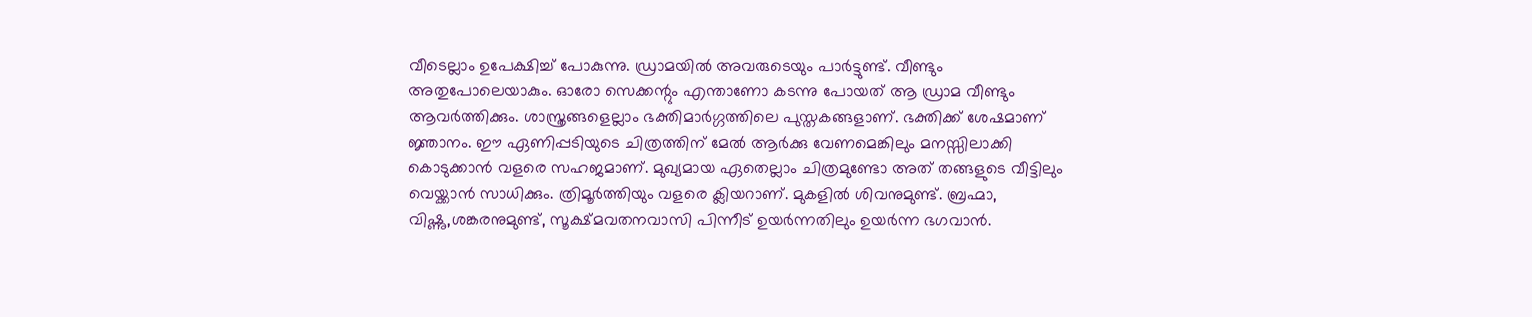വീടെല്ലാം ഉപേക്ഷിച്ച് പോകുന്നു. ഡ്രാമയിൽ അവരുടെയും പാർട്ടുണ്ട്. വീണ്ടും അതുപോലെയാകും. ഓരോ സെക്കന്റും എന്താണോ കടന്നു പോയത് ആ ഡ്രാമ വീണ്ടും ആവർത്തിക്കും. ശാസ്ത്രങ്ങളെല്ലാം ഭക്തിമാർഗ്ഗത്തിലെ പുസ്തകങ്ങളാണ്. ഭക്തിക്ക് ശേഷമാണ് ജ്ഞാനം. ഈ ഏണിപ്പടിയുടെ ചിത്രത്തിന് മേൽ ആർക്കു വേണമെങ്കിലും മനസ്സിലാക്കി കൊടുക്കാൻ വളരെ സഹജമാണ്. മുഖ്യമായ ഏതെല്ലാം ചിത്രമുണ്ടോ അത് തങ്ങളുടെ വീട്ടിലും വെയ്ക്കാൻ സാധിക്കും. ത്രിമൂർത്തിയും വളരെ ക്ലിയറാണ്. മുകളിൽ ശിവനുമുണ്ട്. ബ്രഹ്മാ, വിഷ്ണു,ശങ്കരനുമുണ്ട്, സൂക്ഷ്മവതനവാസി പിന്നീട് ഉയർന്നതിലും ഉയർന്ന ഭഗവാൻ.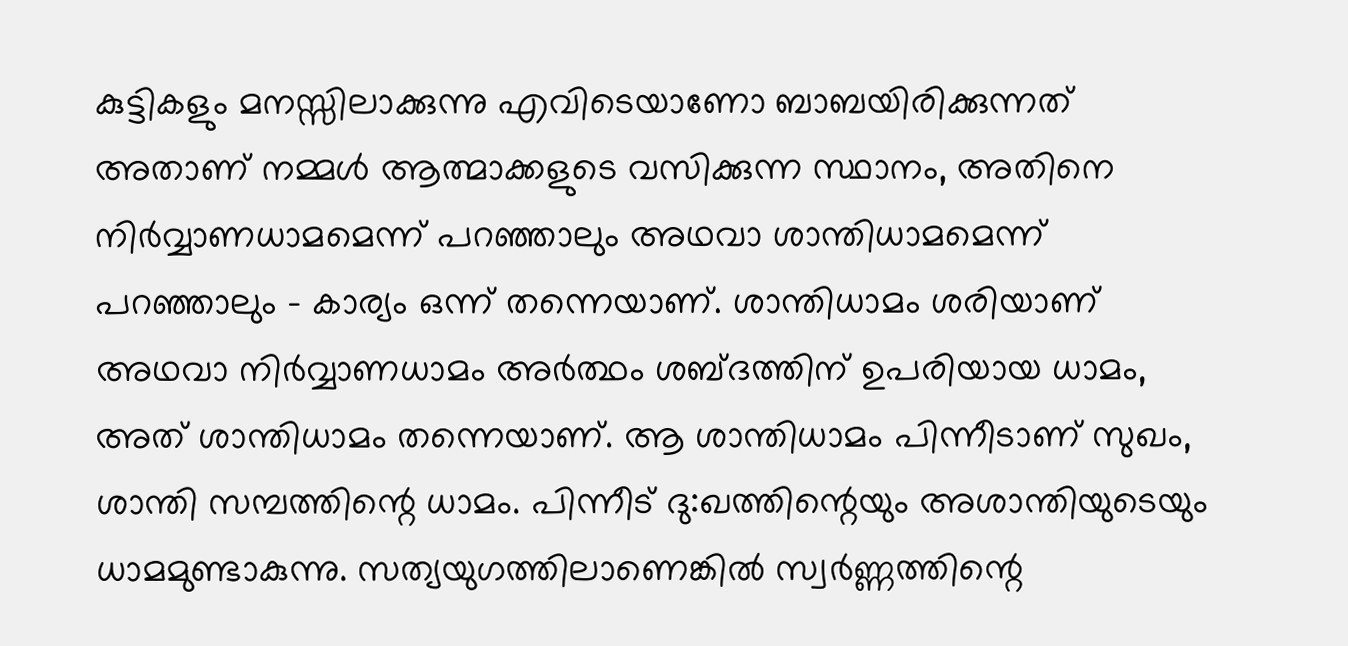കുട്ടികളും മനസ്സിലാക്കുന്നു എവിടെയാണോ ബാബയിരിക്കുന്നത് അതാണ് നമ്മൾ ആത്മാക്കളുടെ വസിക്കുന്ന സ്ഥാനം, അതിനെ നിർവ്വാണധാമമെന്ന് പറഞ്ഞാലും അഥവാ ശാന്തിധാമമെന്ന് പറഞ്ഞാലും - കാര്യം ഒന്ന് തന്നെയാണ്. ശാന്തിധാമം ശരിയാണ് അഥവാ നിർവ്വാണധാമം അർത്ഥം ശബ്ദത്തിന് ഉപരിയായ ധാമം, അത് ശാന്തിധാമം തന്നെയാണ്. ആ ശാന്തിധാമം പിന്നീടാണ് സുഖം, ശാന്തി സമ്പത്തിന്റെ ധാമം. പിന്നീട് ദു:ഖത്തിന്റെയും അശാന്തിയുടെയും ധാമമുണ്ടാകുന്നു. സത്യയുഗത്തിലാണെങ്കിൽ സ്വർണ്ണത്തിന്റെ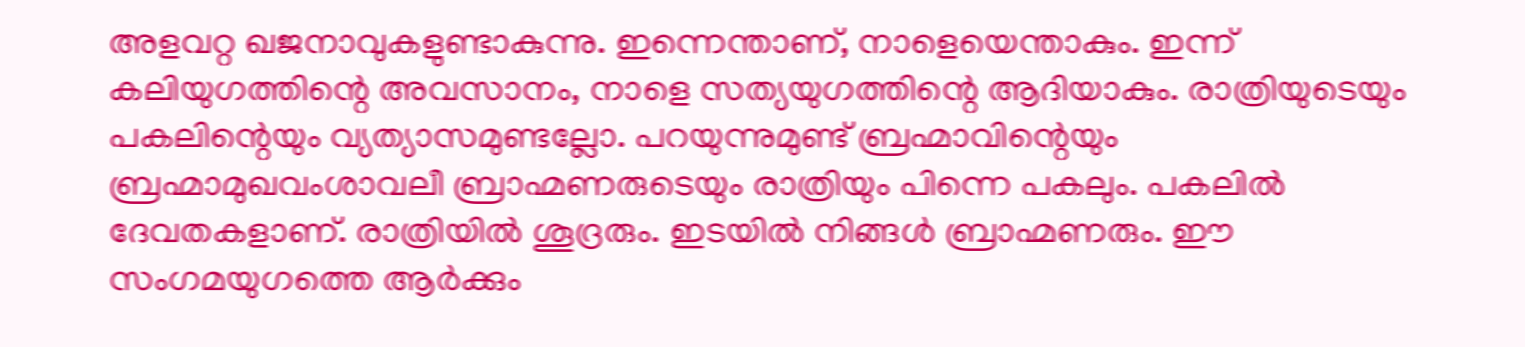അളവറ്റ ഖജനാവുകളുണ്ടാകുന്നു. ഇന്നെന്താണ്, നാളെയെന്താകും. ഇന്ന് കലിയുഗത്തിന്റെ അവസാനം, നാളെ സത്യയുഗത്തിന്റെ ആദിയാകും. രാത്രിയുടെയും പകലിന്റെയും വ്യത്യാസമുണ്ടല്ലോ. പറയുന്നുമുണ്ട് ബ്രഹ്മാവിന്റെയും ബ്രഹ്മാമുഖവംശാവലീ ബ്രാഹ്മണരുടെയും രാത്രിയും പിന്നെ പകലും. പകലിൽ ദേവതകളാണ്. രാത്രിയിൽ ശൂദ്രരും. ഇടയിൽ നിങ്ങൾ ബ്രാഹ്മണരും. ഈ സംഗമയുഗത്തെ ആർക്കും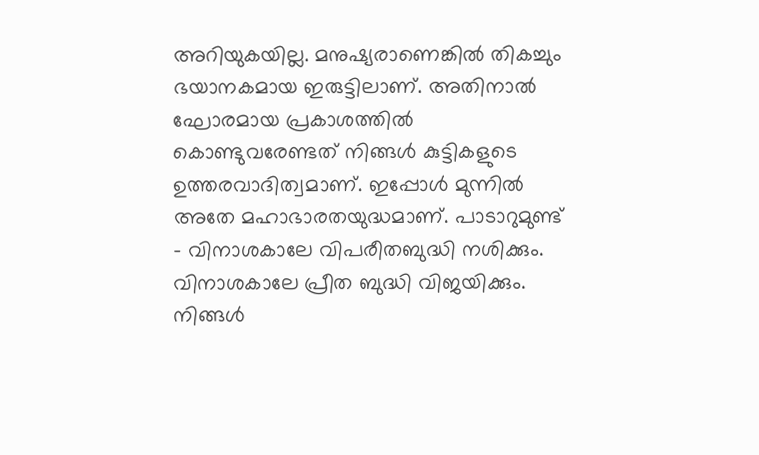അറിയുകയില്ല. മനുഷ്യരാണെങ്കിൽ തികച്ചും ഭയാനകമായ ഇരുട്ടിലാണ്. അതിനാൽ ഘോരമായ പ്രകാശത്തിൽ കൊണ്ടുവരേണ്ടത് നിങ്ങൾ കുട്ടികളുടെ ഉത്തരവാദിത്വമാണ്. ഇപ്പോൾ മുന്നിൽ അതേ മഹാഭാരതയുദ്ധമാണ്. പാടാറുമുണ്ട് - വിനാശകാലേ വിപരീതബുദ്ധി നശിക്കും. വിനാശകാലേ പ്രീത ബുദ്ധി വിജയിക്കും. നിങ്ങൾ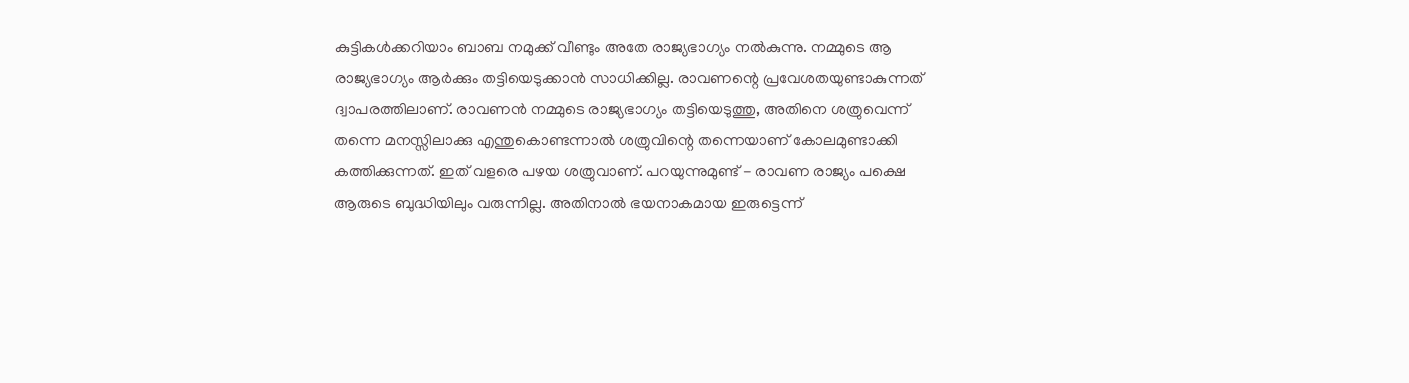കുട്ടികൾക്കറിയാം ബാബ നമുക്ക് വീണ്ടും അതേ രാജ്യഭാഗ്യം നൽകുന്നു. നമ്മുടെ ആ രാജ്യഭാഗ്യം ആർക്കും തട്ടിയെടുക്കാൻ സാധിക്കില്ല. രാവണന്റെ പ്രവേശതയുണ്ടാകുന്നത് ദ്വാപരത്തിലാണ്. രാവണൻ നമ്മുടെ രാജ്യഭാഗ്യം തട്ടിയെടുത്തു, അതിനെ ശത്രുവെന്ന് തന്നെ മനസ്സിലാക്കു എന്തുകൊണ്ടന്നാൽ ശത്രുവിന്റെ തന്നെയാണ് കോലമുണ്ടാക്കി കത്തിക്കുന്നത്. ഇത് വളരെ പഴയ ശത്രുവാണ്. പറയുന്നുമുണ്ട് - രാവണ രാജ്യം പക്ഷെ ആരുടെ ബുദ്ധിയിലും വരുന്നില്ല. അതിനാൽ ഭയനാകമായ ഇരുട്ടെന്ന്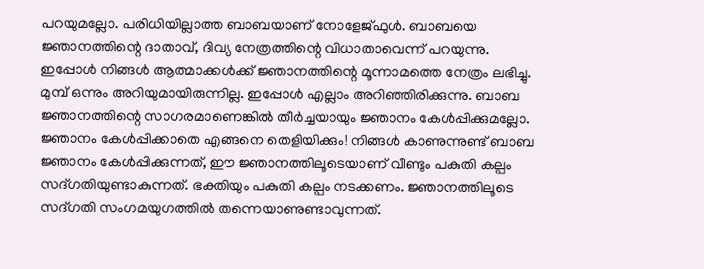പറയുമല്ലോ. പരിധിയില്ലാത്ത ബാബയാണ് നോളേജ്ഫുൾ. ബാബയെ ജ്ഞാനത്തിന്റെ ദാതാവ്, ദിവ്യ നേത്രത്തിന്റെ വിധാതാവെന്ന് പറയുന്നു. ഇപ്പോൾ നിങ്ങൾ ആത്മാക്കൾക്ക് ജ്ഞാനത്തിന്റെ മൂന്നാമത്തെ നേത്രം ലഭിച്ചു. മുമ്പ് ഒന്നും അറിയുമായിരുന്നില്ല. ഇപ്പോൾ എല്ലാം അറിഞ്ഞിരിക്കുന്നു. ബാബ ജ്ഞാനത്തിന്റെ സാഗരമാണെങ്കിൽ തീർച്ചയായും ജ്ഞാനം കേൾപ്പിക്കുമല്ലോ. ജ്ഞാനം കേൾപ്പിക്കാതെ എങ്ങനെ തെളിയിക്കും! നിങ്ങൾ കാണുന്നുണ്ട് ബാബ ജ്ഞാനം കേൾപ്പിക്കുന്നത്, ഈ ജ്ഞാനത്തിലൂടെയാണ് വീണ്ടും പകുതി കല്പം സദ്ഗതിയുണ്ടാകുന്നത്. ഭക്തിയും പകുതി കല്പം നടക്കണം. ജ്ഞാനത്തിലൂടെ സദ്ഗതി സംഗമയുഗത്തിൽ തന്നെയാണുണ്ടാവുന്നത്.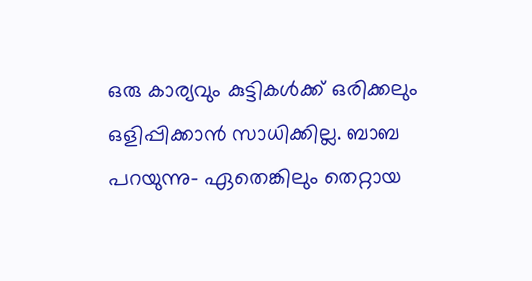ഒരു കാര്യവും കുട്ടികൾക്ക് ഒരിക്കലും ഒളിപ്പിക്കാൻ സാധിക്കില്ല. ബാബ പറയുന്നു- ഏതെങ്കിലും തെറ്റായ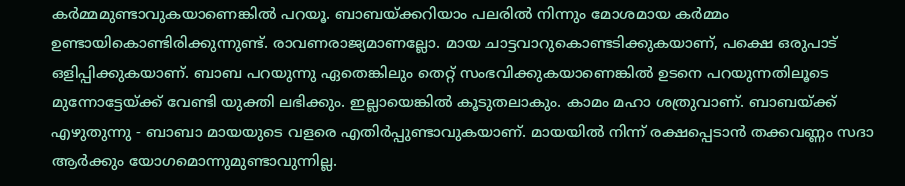കർമ്മമുണ്ടാവുകയാണെങ്കിൽ പറയൂ. ബാബയ്ക്കറിയാം പലരിൽ നിന്നും മോശമായ കർമ്മം ഉണ്ടായികൊണ്ടിരിക്കുന്നുണ്ട്. രാവണരാജ്യമാണല്ലോ. മായ ചാട്ടവാറുകൊണ്ടടിക്കുകയാണ്, പക്ഷെ ഒരുപാട് ഒളിപ്പിക്കുകയാണ്. ബാബ പറയുന്നു ഏതെങ്കിലും തെറ്റ് സംഭവിക്കുകയാണെങ്കിൽ ഉടനെ പറയുന്നതിലൂടെ മുന്നോട്ടേയ്ക്ക് വേണ്ടി യുക്തി ലഭിക്കും. ഇല്ലായെങ്കിൽ കൂടുതലാകും. കാമം മഹാ ശത്രുവാണ്. ബാബയ്ക്ക് എഴുതുന്നു - ബാബാ മായയുടെ വളരെ എതിർപ്പുണ്ടാവുകയാണ്. മായയിൽ നിന്ന് രക്ഷപ്പെടാൻ തക്കവണ്ണം സദാ ആർക്കും യോഗമൊന്നുമുണ്ടാവുന്നില്ല.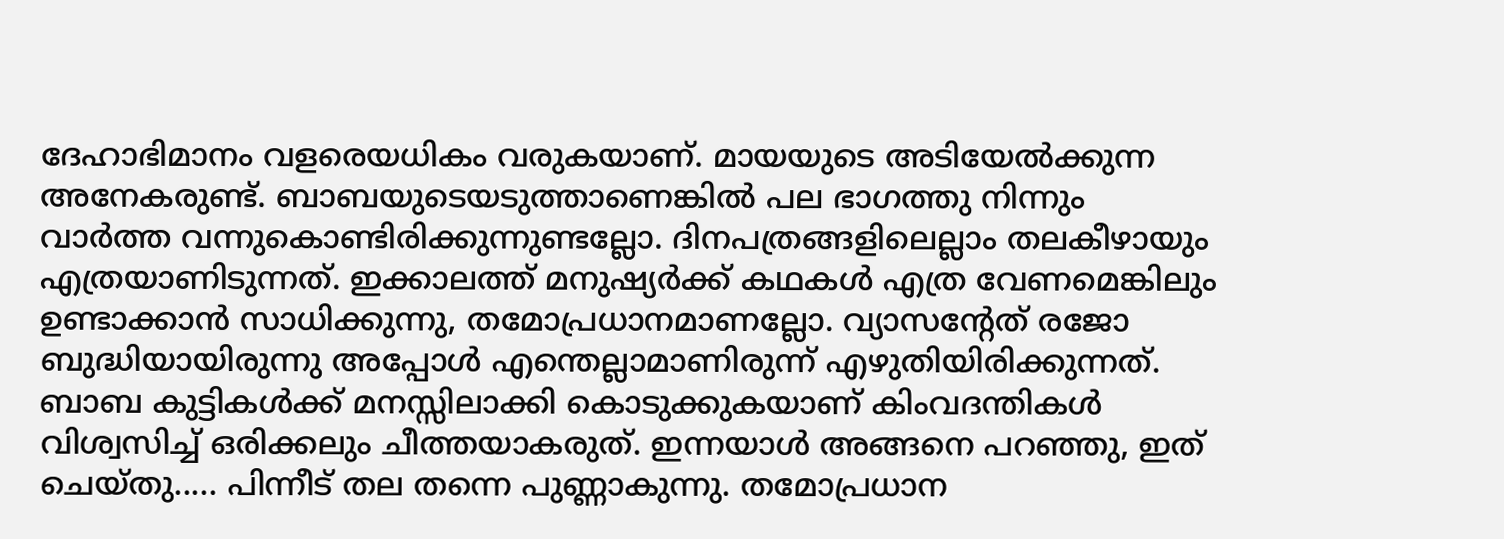ദേഹാഭിമാനം വളരെയധികം വരുകയാണ്. മായയുടെ അടിയേൽക്കുന്ന അനേകരുണ്ട്. ബാബയുടെയടുത്താണെങ്കിൽ പല ഭാഗത്തു നിന്നും വാർത്ത വന്നുകൊണ്ടിരിക്കുന്നുണ്ടല്ലോ. ദിനപത്രങ്ങളിലെല്ലാം തലകീഴായും എത്രയാണിടുന്നത്. ഇക്കാലത്ത് മനുഷ്യർക്ക് കഥകൾ എത്ര വേണമെങ്കിലും ഉണ്ടാക്കാൻ സാധിക്കുന്നു, തമോപ്രധാനമാണല്ലോ. വ്യാസന്റേത് രജോ ബുദ്ധിയായിരുന്നു അപ്പോൾ എന്തെല്ലാമാണിരുന്ന് എഴുതിയിരിക്കുന്നത്. ബാബ കുട്ടികൾക്ക് മനസ്സിലാക്കി കൊടുക്കുകയാണ് കിംവദന്തികൾ വിശ്വസിച്ച് ഒരിക്കലും ചീത്തയാകരുത്. ഇന്നയാൾ അങ്ങനെ പറഞ്ഞു, ഇത് ചെയ്തു..... പിന്നീട് തല തന്നെ പുണ്ണാകുന്നു. തമോപ്രധാന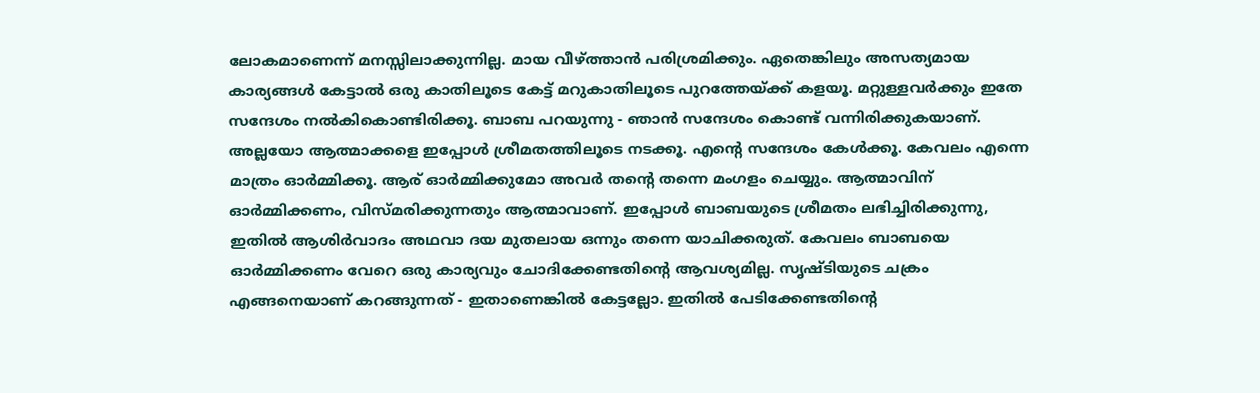ലോകമാണെന്ന് മനസ്സിലാക്കുന്നില്ല. മായ വീഴ്ത്താൻ പരിശ്രമിക്കും. ഏതെങ്കിലും അസത്യമായ കാര്യങ്ങൾ കേട്ടാൽ ഒരു കാതിലൂടെ കേട്ട് മറുകാതിലൂടെ പുറത്തേയ്ക്ക് കളയൂ. മറ്റുള്ളവർക്കും ഇതേ സന്ദേശം നൽകികൊണ്ടിരിക്കൂ. ബാബ പറയുന്നു - ഞാൻ സന്ദേശം കൊണ്ട് വന്നിരിക്കുകയാണ്. അല്ലയോ ആത്മാക്കളെ ഇപ്പോൾ ശ്രീമതത്തിലൂടെ നടക്കൂ. എന്റെ സന്ദേശം കേൾക്കൂ. കേവലം എന്നെ മാത്രം ഓർമ്മിക്കൂ. ആര് ഓർമ്മിക്കുമോ അവർ തന്റെ തന്നെ മംഗളം ചെയ്യും. ആത്മാവിന് ഓർമ്മിക്കണം, വിസ്മരിക്കുന്നതും ആത്മാവാണ്. ഇപ്പോൾ ബാബയുടെ ശ്രീമതം ലഭിച്ചിരിക്കുന്നു, ഇതിൽ ആശിർവാദം അഥവാ ദയ മുതലായ ഒന്നും തന്നെ യാചിക്കരുത്. കേവലം ബാബയെ ഓർമ്മിക്കണം വേറെ ഒരു കാര്യവും ചോദിക്കേണ്ടതിന്റെ ആവശ്യമില്ല. സൃഷ്ടിയുടെ ചക്രം എങ്ങനെയാണ് കറങ്ങുന്നത് - ഇതാണെങ്കിൽ കേട്ടല്ലോ. ഇതിൽ പേടിക്കേണ്ടതിന്റെ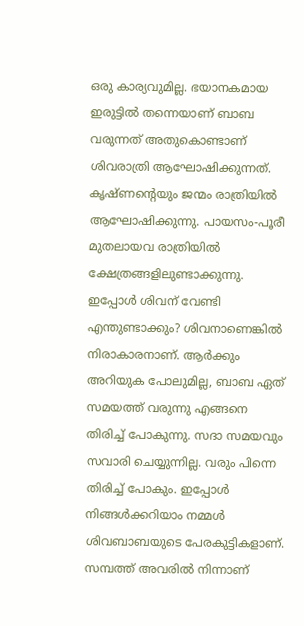ഒരു കാര്യവുമില്ല. ഭയാനകമായ ഇരുട്ടിൽ തന്നെയാണ് ബാബ വരുന്നത് അതുകൊണ്ടാണ് ശിവരാത്രി ആഘോഷിക്കുന്നത്. കൃഷ്ണന്റെയും ജന്മം രാത്രിയിൽ ആഘോഷിക്കുന്നു. പായസം-പൂരീ മുതലായവ രാത്രിയിൽ ക്ഷേത്രങ്ങളിലുണ്ടാക്കുന്നു. ഇപ്പോൾ ശിവന് വേണ്ടി എന്തുണ്ടാക്കും? ശിവനാണെങ്കിൽ നിരാകാരനാണ്. ആർക്കും അറിയുക പോലുമില്ല, ബാബ ഏത് സമയത്ത് വരുന്നു എങ്ങനെ തിരിച്ച് പോകുന്നു. സദാ സമയവും സവാരി ചെയ്യുന്നില്ല. വരും പിന്നെ തിരിച്ച് പോകും. ഇപ്പോൾ നിങ്ങൾക്കറിയാം നമ്മൾ ശിവബാബയുടെ പേരകുട്ടികളാണ്. സമ്പത്ത് അവരിൽ നിന്നാണ്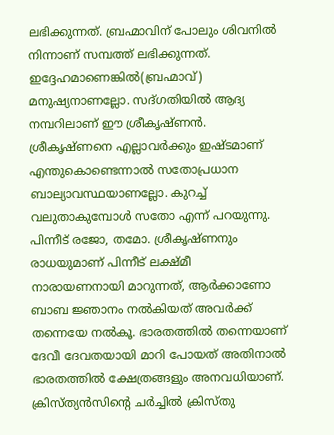ലഭിക്കുന്നത്. ബ്രഹ്മാവിന് പോലും ശിവനിൽ നിന്നാണ് സമ്പത്ത് ലഭിക്കുന്നത്. ഇദ്ദേഹമാണെങ്കിൽ(ബ്രഹ്മാവ്) മനുഷ്യനാണല്ലോ. സദ്ഗതിയിൽ ആദ്യ നമ്പറിലാണ് ഈ ശ്രീകൃഷ്ണൻ. ശ്രീകൃഷ്ണനെ എല്ലാവർക്കും ഇഷ്ടമാണ് എന്തുകൊണ്ടെന്നാൽ സതോപ്രധാന ബാല്യാവസ്ഥയാണല്ലോ. കുറച്ച് വലുതാകുമ്പോൾ സതോ എന്ന് പറയുന്നു. പിന്നീട് രജോ, തമോ. ശ്രീകൃഷ്ണനും രാധയുമാണ് പിന്നീട് ലക്ഷ്മീ നാരായണനായി മാറുന്നത്, ആർക്കാണോ ബാബ ജ്ഞാനം നൽകിയത് അവർക്ക് തന്നെയേ നൽകൂ. ഭാരതത്തിൽ തന്നെയാണ് ദേവീ ദേവതയായി മാറി പോയത് അതിനാൽ ഭാരതത്തിൽ ക്ഷേത്രങ്ങളും അനവധിയാണ്. ക്രിസ്ത്യൻസിന്റെ ചർച്ചിൽ ക്രിസ്തു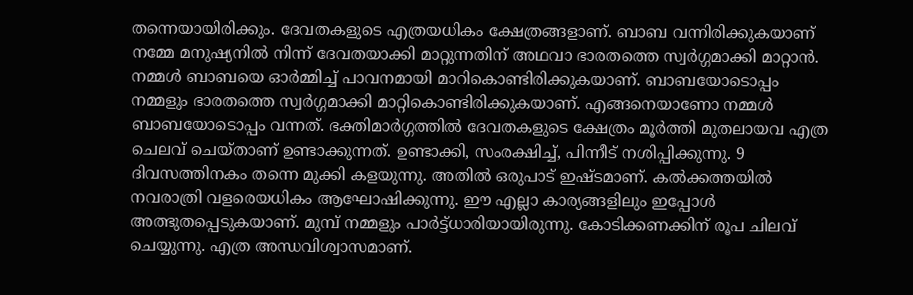തന്നെയായിരിക്കും. ദേവതകളുടെ എത്രയധികം ക്ഷേത്രങ്ങളാണ്. ബാബ വന്നിരിക്കുകയാണ് നമ്മേ മനുഷ്യനിൽ നിന്ന് ദേവതയാക്കി മാറ്റുന്നതിന് അഥവാ ഭാരതത്തെ സ്വർഗ്ഗമാക്കി മാറ്റാൻ. നമ്മൾ ബാബയെ ഓർമ്മിച്ച് പാവനമായി മാറികൊണ്ടിരിക്കുകയാണ്. ബാബയോടൊപ്പം നമ്മളും ഭാരതത്തെ സ്വർഗ്ഗമാക്കി മാറ്റികൊണ്ടിരിക്കുകയാണ്. എങ്ങനെയാണോ നമ്മൾ ബാബയോടൊപ്പം വന്നത്. ഭക്തിമാർഗ്ഗത്തിൽ ദേവതകളുടെ ക്ഷേത്രം മൂർത്തി മുതലായവ എത്ര ചെലവ് ചെയ്താണ് ഉണ്ടാക്കുന്നത്. ഉണ്ടാക്കി, സംരക്ഷിച്ച്, പിന്നീട് നശിപ്പിക്കുന്നു. 9 ദിവസത്തിനകം തന്നെ മുക്കി കളയുന്നു. അതിൽ ഒരുപാട് ഇഷ്ടമാണ്. കൽക്കത്തയിൽ നവരാത്രി വളരെയധികം ആഘോഷിക്കുന്നു. ഈ എല്ലാ കാര്യങ്ങളിലും ഇപ്പോൾ അത്ഭുതപ്പെടുകയാണ്. മുമ്പ് നമ്മളും പാർട്ട്ധാരിയായിരുന്നു. കോടിക്കണക്കിന് രൂപ ചിലവ് ചെയ്യുന്നു. എത്ര അന്ധവിശ്വാസമാണ്.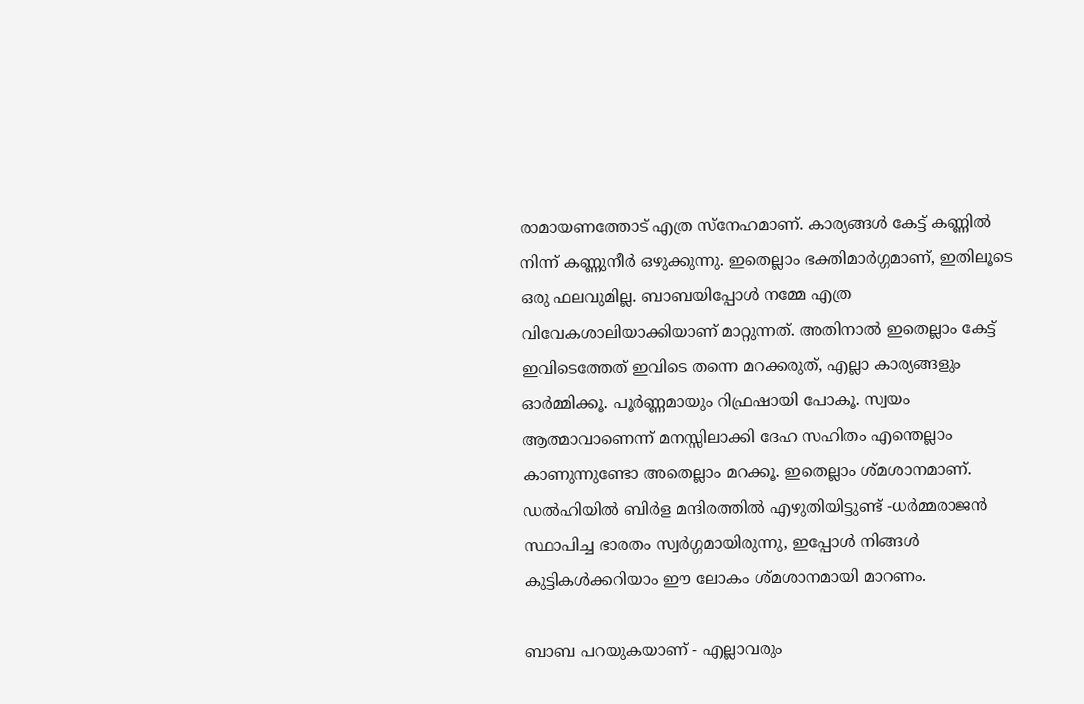രാമായണത്തോട് എത്ര സ്നേഹമാണ്. കാര്യങ്ങൾ കേട്ട് കണ്ണിൽ നിന്ന് കണ്ണുനീർ ഒഴുക്കുന്നു. ഇതെല്ലാം ഭക്തിമാർഗ്ഗമാണ്, ഇതിലൂടെ ഒരു ഫലവുമില്ല. ബാബയിപ്പോൾ നമ്മേ എത്ര വിവേകശാലിയാക്കിയാണ് മാറ്റുന്നത്. അതിനാൽ ഇതെല്ലാം കേട്ട് ഇവിടെത്തേത് ഇവിടെ തന്നെ മറക്കരുത്, എല്ലാ കാര്യങ്ങളും ഓർമ്മിക്കൂ. പൂർണ്ണമായും റിഫ്രഷായി പോകൂ. സ്വയം ആത്മാവാണെന്ന് മനസ്സിലാക്കി ദേഹ സഹിതം എന്തെല്ലാം കാണുന്നുണ്ടോ അതെല്ലാം മറക്കൂ. ഇതെല്ലാം ശ്മശാനമാണ്. ഡൽഹിയിൽ ബിർള മന്ദിരത്തിൽ എഴുതിയിട്ടുണ്ട് -ധർമ്മരാജൻ സ്ഥാപിച്ച ഭാരതം സ്വർഗ്ഗമായിരുന്നു, ഇപ്പോൾ നിങ്ങൾ കുട്ടികൾക്കറിയാം ഈ ലോകം ശ്മശാനമായി മാറണം.

ബാബ പറയുകയാണ് - എല്ലാവരും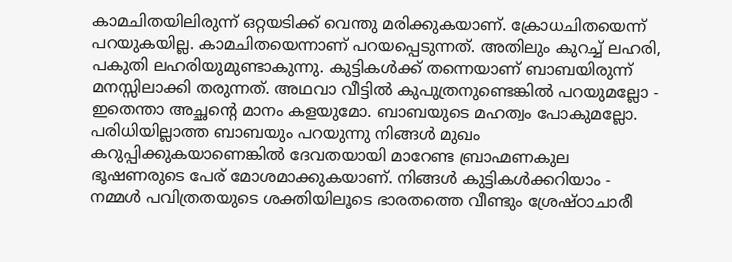കാമചിതയിലിരുന്ന് ഒറ്റയടിക്ക് വെന്തു മരിക്കുകയാണ്. ക്രോധചിതയെന്ന് പറയുകയില്ല. കാമചിതയെന്നാണ് പറയപ്പെടുന്നത്. അതിലും കുറച്ച് ലഹരി, പകുതി ലഹരിയുമുണ്ടാകുന്നു. കുട്ടികൾക്ക് തന്നെയാണ് ബാബയിരുന്ന് മനസ്സിലാക്കി തരുന്നത്. അഥവാ വീട്ടിൽ കുപുത്രനുണ്ടെങ്കിൽ പറയുമല്ലോ - ഇതെന്താ അച്ഛന്റെ മാനം കളയുമോ. ബാബയുടെ മഹത്വം പോകുമല്ലോ. പരിധിയില്ലാത്ത ബാബയും പറയുന്നു നിങ്ങൾ മുഖം കറുപ്പിക്കുകയാണെങ്കിൽ ദേവതയായി മാറേണ്ട ബ്രാഹ്മണകുല ഭൂഷണരുടെ പേര് മോശമാക്കുകയാണ്. നിങ്ങൾ കുട്ടികൾക്കറിയാം - നമ്മൾ പവിത്രതയുടെ ശക്തിയിലൂടെ ഭാരതത്തെ വീണ്ടും ശ്രേഷ്ഠാചാരീ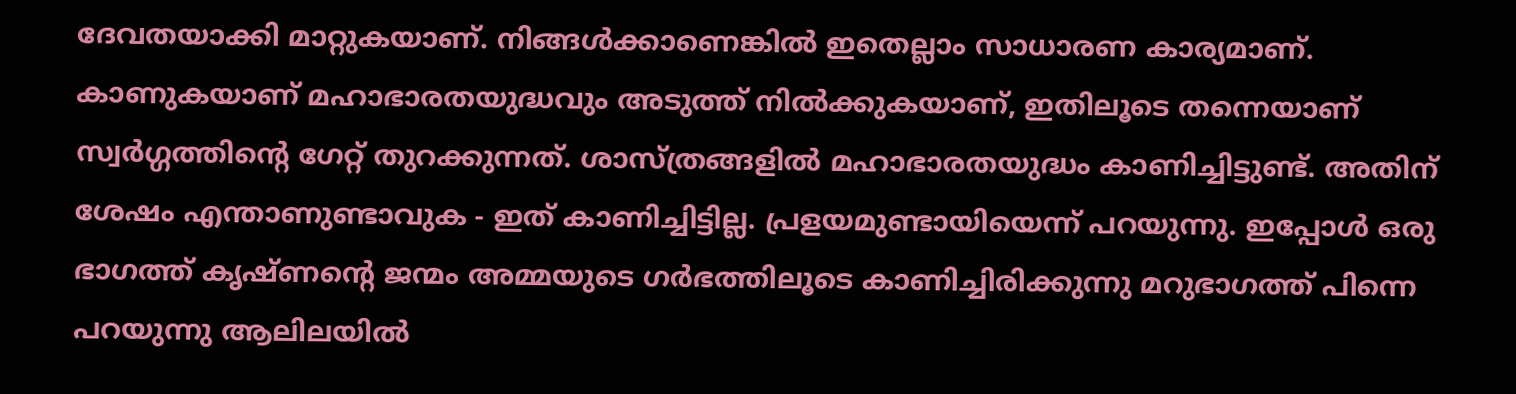ദേവതയാക്കി മാറ്റുകയാണ്. നിങ്ങൾക്കാണെങ്കിൽ ഇതെല്ലാം സാധാരണ കാര്യമാണ്. കാണുകയാണ് മഹാഭാരതയുദ്ധവും അടുത്ത് നിൽക്കുകയാണ്, ഇതിലൂടെ തന്നെയാണ് സ്വർഗ്ഗത്തിന്റെ ഗേറ്റ് തുറക്കുന്നത്. ശാസ്ത്രങ്ങളിൽ മഹാഭാരതയുദ്ധം കാണിച്ചിട്ടുണ്ട്. അതിന് ശേഷം എന്താണുണ്ടാവുക - ഇത് കാണിച്ചിട്ടില്ല. പ്രളയമുണ്ടായിയെന്ന് പറയുന്നു. ഇപ്പോൾ ഒരു ഭാഗത്ത് കൃഷ്ണന്റെ ജന്മം അമ്മയുടെ ഗർഭത്തിലൂടെ കാണിച്ചിരിക്കുന്നു മറുഭാഗത്ത് പിന്നെ പറയുന്നു ആലിലയിൽ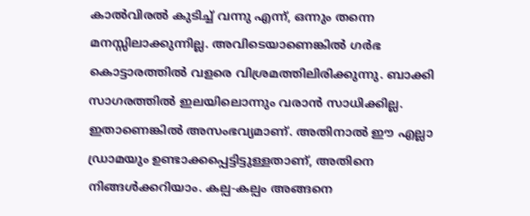കാൽവിരൽ കുടിച്ച് വന്നു എന്ന്, ഒന്നും തന്നെ മനസ്സിലാക്കുന്നില്ല. അവിടെയാണെങ്കിൽ ഗർഭ കൊട്ടാരത്തിൽ വളരെ വിശ്രമത്തിലിരിക്കുന്നു. ബാക്കി സാഗരത്തിൽ ഇലയിലൊന്നും വരാൻ സാധിക്കില്ല. ഇതാണെങ്കിൽ അസംഭവ്യമാണ്. അതിനാൽ ഈ എല്ലാ ഡ്രാമയും ഉണ്ടാക്കപ്പെട്ടിട്ടുള്ളതാണ്, അതിനെ നിങ്ങൾക്കറിയാം. കല്പ-കല്പം അങ്ങനെ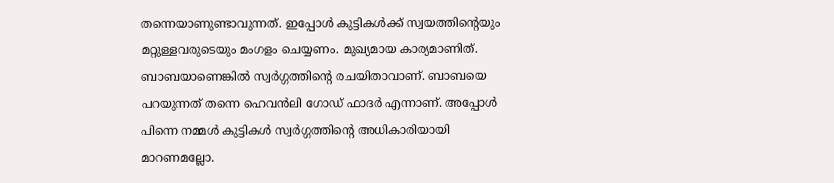തന്നെയാണുണ്ടാവുന്നത്. ഇപ്പോൾ കുട്ടികൾക്ക് സ്വയത്തിന്റെയും മറ്റുള്ളവരുടെയും മംഗളം ചെയ്യണം. മുഖ്യമായ കാര്യമാണിത്. ബാബയാണെങ്കിൽ സ്വർഗ്ഗത്തിന്റെ രചയിതാവാണ്. ബാബയെ പറയുന്നത് തന്നെ ഹെവൻലി ഗോഡ് ഫാദർ എന്നാണ്. അപ്പോൾ പിന്നെ നമ്മൾ കുട്ടികൾ സ്വർഗ്ഗത്തിന്റെ അധികാരിയായി മാറണമല്ലോ.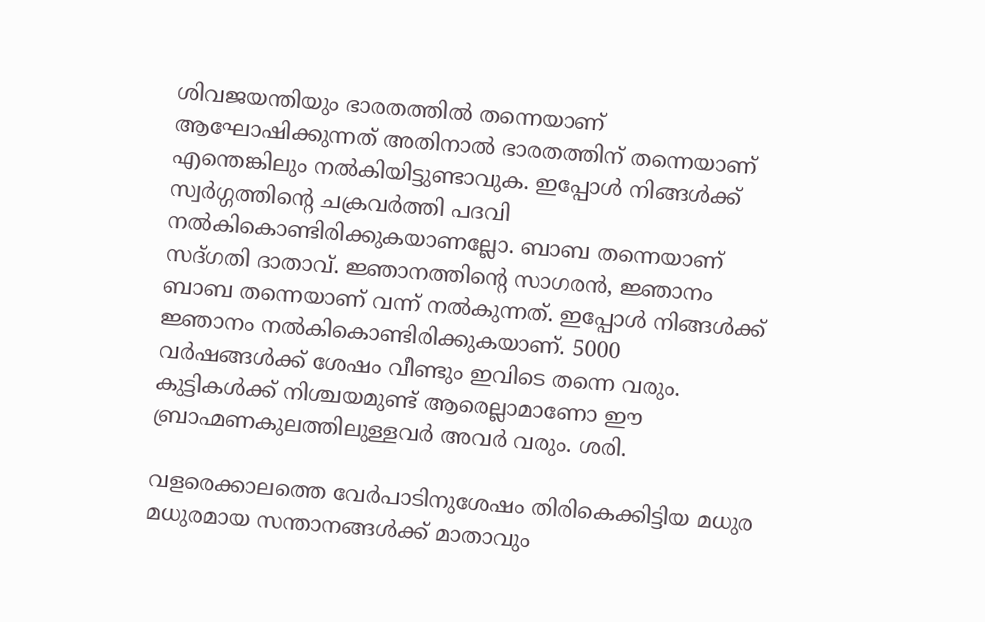ശിവജയന്തിയും ഭാരതത്തിൽ തന്നെയാണ് ആഘോഷിക്കുന്നത് അതിനാൽ ഭാരതത്തിന് തന്നെയാണ് എന്തെങ്കിലും നൽകിയിട്ടുണ്ടാവുക. ഇപ്പോൾ നിങ്ങൾക്ക് സ്വർഗ്ഗത്തിന്റെ ചക്രവർത്തി പദവി നൽകികൊണ്ടിരിക്കുകയാണല്ലോ. ബാബ തന്നെയാണ് സദ്ഗതി ദാതാവ്. ജ്ഞാനത്തിന്റെ സാഗരൻ, ജ്ഞാനം ബാബ തന്നെയാണ് വന്ന് നൽകുന്നത്. ഇപ്പോൾ നിങ്ങൾക്ക് ജ്ഞാനം നൽകികൊണ്ടിരിക്കുകയാണ്. 5000 വർഷങ്ങൾക്ക് ശേഷം വീണ്ടും ഇവിടെ തന്നെ വരും. കുട്ടികൾക്ക് നിശ്ചയമുണ്ട് ആരെല്ലാമാണോ ഈ ബ്രാഹ്മണകുലത്തിലുള്ളവർ അവർ വരും. ശരി.

വളരെക്കാലത്തെ വേർപാടിനുശേഷം തിരികെക്കിട്ടിയ മധുര മധുരമായ സന്താനങ്ങൾക്ക് മാതാവും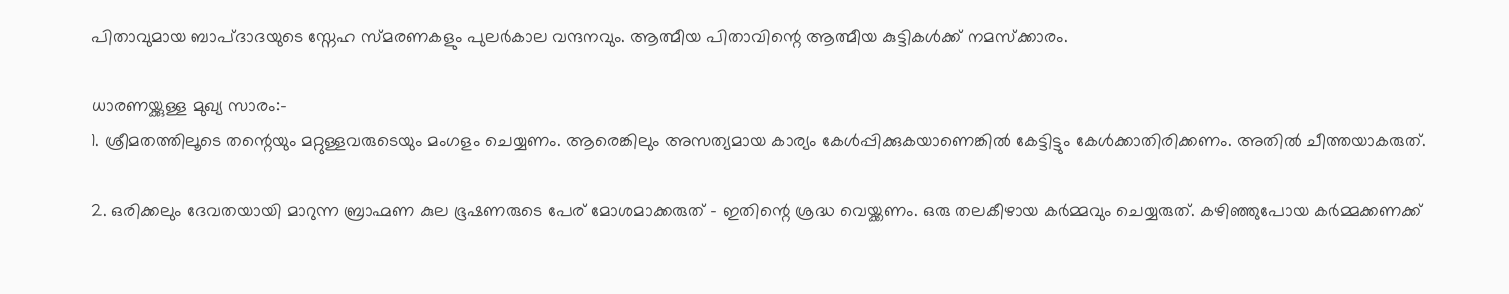പിതാവുമായ ബാപ്ദാദയുടെ സ്നേഹ സ്മരണകളും പുലർകാല വന്ദനവും. ആത്മീയ പിതാവിന്റെ ആത്മീയ കുട്ടികൾക്ക് നമസ്ക്കാരം.

ധാരണയ്ക്കുള്ള മുഖ്യ സാരം:-
1. ശ്രീമതത്തിലൂടെ തന്റെയും മറ്റുള്ളവരുടെയും മംഗളം ചെയ്യണം. ആരെങ്കിലും അസത്യമായ കാര്യം കേൾപ്പിക്കുകയാണെങ്കിൽ കേട്ടിട്ടും കേൾക്കാതിരിക്കണം. അതിൽ ചീത്തയാകരുത്.

2. ഒരിക്കലും ദേവതയായി മാറുന്ന ബ്രാഹ്മണ കുല ഭൂഷണരുടെ പേര് മോശമാക്കരുത് - ഇതിന്റെ ശ്രദ്ധ വെയ്ക്കണം. ഒരു തലകീഴായ കർമ്മവും ചെയ്യരുത്. കഴിഞ്ഞുപോയ കർമ്മക്കണക്ക്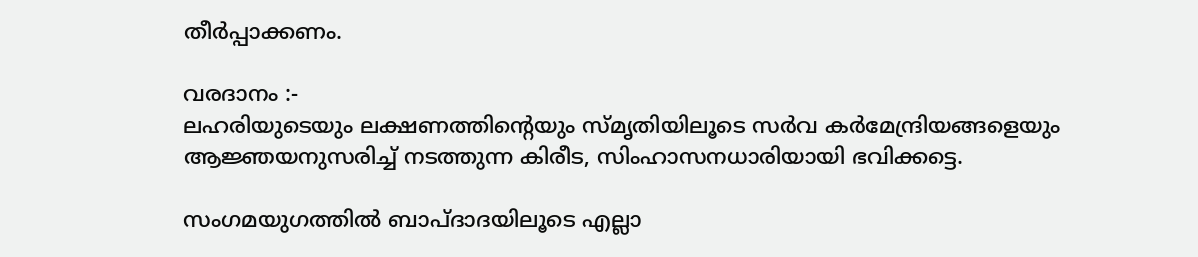തീർപ്പാക്കണം.

വരദാനം :-
ലഹരിയുടെയും ലക്ഷണത്തിന്റെയും സ്മൃതിയിലൂടെ സർവ കർമേന്ദ്രിയങ്ങളെയും ആജ്ഞയനുസരിച്ച് നടത്തുന്ന കിരീട, സിംഹാസനധാരിയായി ഭവിക്കട്ടെ.

സംഗമയുഗത്തിൽ ബാപ്ദാദയിലൂടെ എല്ലാ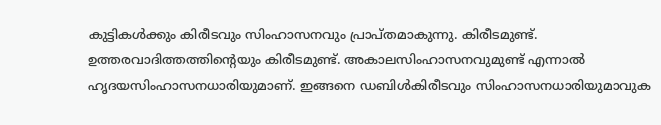കുട്ടികൾക്കും കിരീടവും സിംഹാസനവും പ്രാപ്തമാകുന്നു. കിരീടമുണ്ട്. ഉത്തരവാദിത്തത്തിന്റെയും കിരീടമുണ്ട്. അകാലസിംഹാസനവുമുണ്ട് എന്നാൽ ഹൃദയസിംഹാസനധാരിയുമാണ്. ഇങ്ങനെ ഡബിൾകിരീടവും സിംഹാസനധാരിയുമാവുക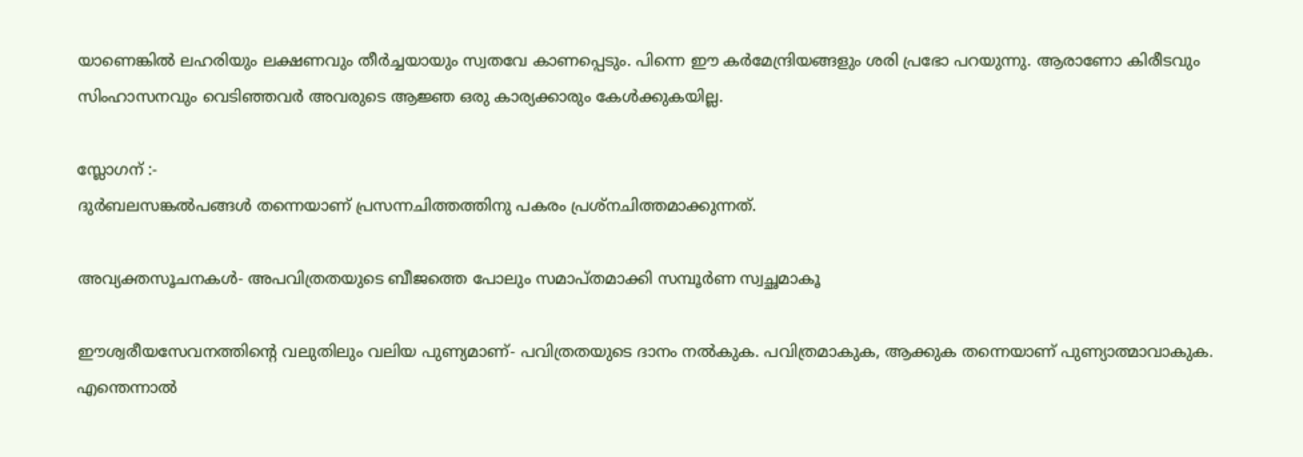യാണെങ്കിൽ ലഹരിയും ലക്ഷണവും തീർച്ചയായും സ്വതവേ കാണപ്പെടും. പിന്നെ ഈ കർമേന്ദ്രിയങ്ങളും ശരി പ്രഭോ പറയുന്നു. ആരാണോ കിരീടവും സിംഹാസനവും വെടിഞ്ഞവർ അവരുടെ ആജ്ഞ ഒരു കാര്യക്കാരും കേൾക്കുകയില്ല.

സ്ലോഗന് :-
ദുർബലസങ്കൽപങ്ങൾ തന്നെയാണ് പ്രസന്നചിത്തത്തിനു പകരം പ്രശ്നചിത്തമാക്കുന്നത്.

അവ്യക്തസൂചനകൾ- അപവിത്രതയുടെ ബീജത്തെ പോലും സമാപ്തമാക്കി സമ്പൂർണ സ്വച്ഛമാകൂ

ഈശ്വരീയസേവനത്തിന്റെ വലുതിലും വലിയ പുണ്യമാണ്- പവിത്രതയുടെ ദാനം നൽകുക. പവിത്രമാകുക, ആക്കുക തന്നെയാണ് പുണ്യാത്മാവാകുക. എന്തെന്നാൽ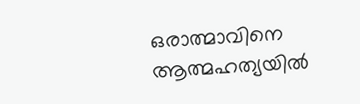ഒരാത്മാവിനെ ആത്മഹത്യയിൽ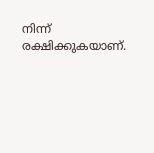നിന്ന് രക്ഷിക്കുകയാണ്.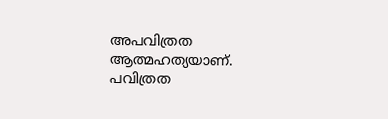അപവിത്രത ആത്മഹത്യയാണ്. പവിത്രത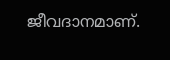ജീവദാനമാണ്.